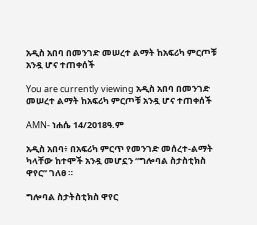አዲስ አበባ በመንገድ መሠረተ ልማት ከአፍሪካ ምርጦቹ አንዷ ሆና ተጠቀሰች

You are currently viewing አዲስ አበባ በመንገድ መሠረተ ልማት ከአፍሪካ ምርጦቹ አንዷ ሆና ተጠቀሰች

AMN- ነሐሴ 14/2018ዓ.ም

አዲስ አበባ፥ በአፍሪካ ምርጥ የመንገድ መሰረተ-ልማት ካላቸው ከተሞች አንዷ መሆኗን “ግሎባል ስታስቲክስ ዋየር” ገለፀ ።

ግሎባል ስታትስቲክስ ዋየር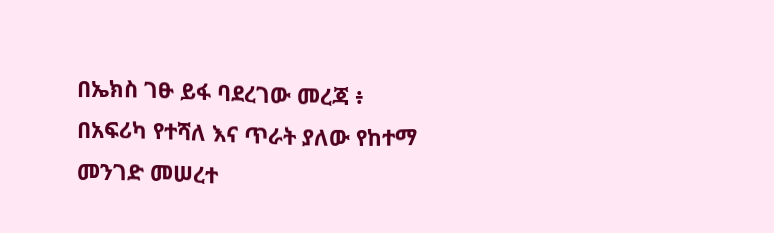በኤክስ ገፁ ይፋ ባደረገው መረጃ ፥ በአፍሪካ የተሻለ እና ጥራት ያለው የከተማ መንገድ መሠረተ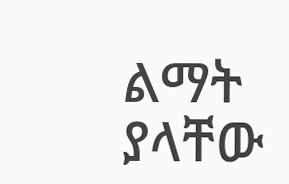ልማት ያላቸው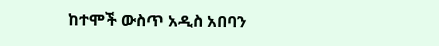ከተሞች ውስጥ አዲስ አበባን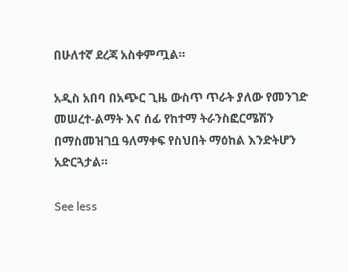በሁለተኛ ደረጃ አስቀምጧል።

አዲስ አበባ በአጭር ጊዜ ውስጥ ጥራት ያለው የመንገድ መሠረተ-ልማት እና ሰፊ የከተማ ትራንስፎርሜሽን በማስመዝገቧ ዓለማቀፍ የስህበት ማዕከል እንድትሆን አድርጓታል።

See less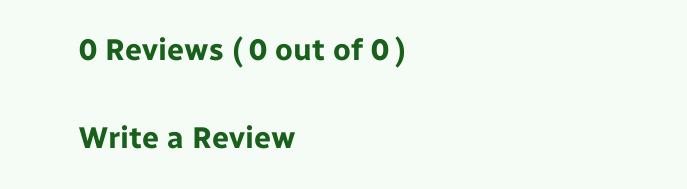0 Reviews ( 0 out of 0 )

Write a Review